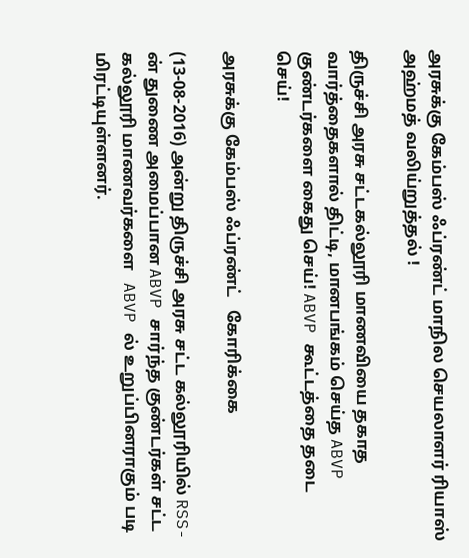அரசுக்கு கேம்பஸ் ஃப்ரண்ட் மாநில செயலாளர் ரியாஸ் அஹ்மத் வலிய்றுத்தல் !

திருச்சி அரசு சட்டகல்லூரி மாணவியை தகாத வார்த்தைகளால் திட்டி, மானபங்கம் செய்த ABVP குண்டர்களை கைது செய்! ABVP கூட்டத்தை தடை செய்!

அரசுக்கு கேம்பஸ் ஃப்ரண்ட்   கோரிக்கை

(13-08-2016) அன்று திருச்சி அரசு சட்ட கல்லூரியில் RSS-ன் துணை அமைப்பான ABVP சார்ந்த குண்டர்கள் சட்ட கல்லூரி மாணவர்களை   ABVP ல் உறுப்பினராகும் படி மிரட்டியுள்ளனர்.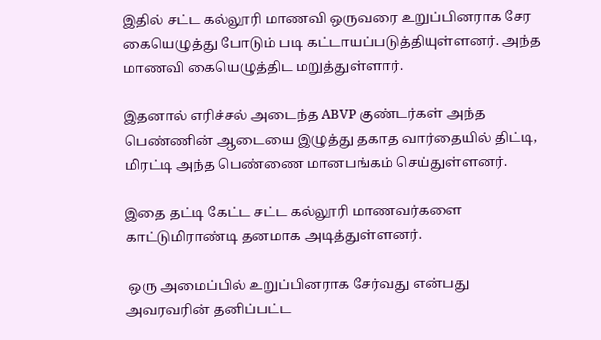இதில் சட்ட கல்லூரி மாணவி ஒருவரை உறுப்பினராக சேர கையெழுத்து போடும் படி கட்டாயப்படுத்தியுள்ளனர். அந்த மாணவி கையெழுத்திட மறுத்துள்ளார்.

இதனால் எரிச்சல் அடைந்த ABVP குண்டர்கள் அந்த பெண்ணின் ஆடையை இழுத்து தகாத வார்தையில் திட்டி, மிரட்டி அந்த பெண்ணை மானபங்கம் செய்துள்ளனர்.

இதை தட்டி கேட்ட சட்ட கல்லூரி மாணவர்களை காட்டுமிராண்டி தனமாக அடித்துள்ளனர்.

 ஒரு அமைப்பில் உறுப்பினராக சேர்வது என்பது அவரவரின் தனிப்பட்ட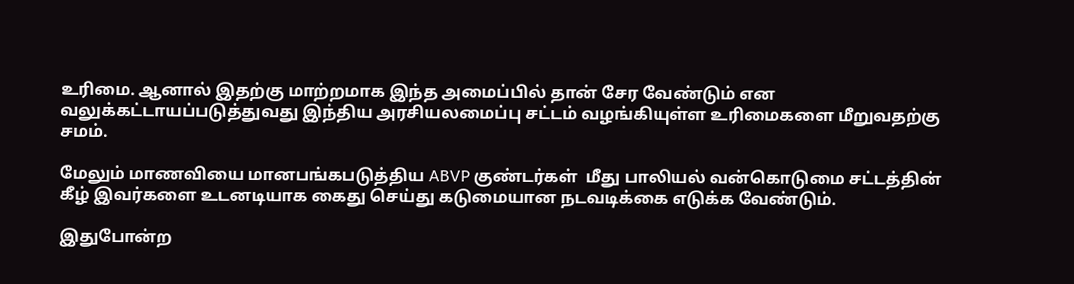உரிமை. ஆனால் இதற்கு மாற்றமாக இந்த அமைப்பில் தான் சேர வேண்டும் என வலுக்கட்டாயப்படுத்துவது இந்திய அரசியலமைப்பு சட்டம் வழங்கியுள்ள உரிமைகளை மீறுவதற்கு சமம்.

மேலும் மாணவியை மானபங்கபடுத்திய ABVP குண்டர்கள்  மீது பாலியல் வன்கொடுமை சட்டத்தின் கீழ் இவர்களை உடனடியாக கைது செய்து கடுமையான நடவடிக்கை எடுக்க வேண்டும்.

இதுபோன்ற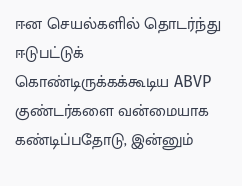ஈன செயல்களில் தொடர்ந்து ஈடுபட்டுக் கொண்டிருக்கக்கூடிய ABVP குண்டர்களை வன்மையாக கண்டிப்பதோடு, இன்னும்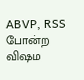ABVP, RSS போன்ற விஷம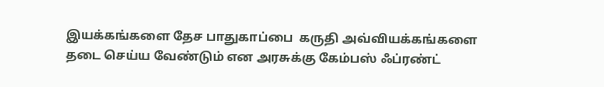இயக்கங்களை தேச பாதுகாப்பை  கருதி அவ்வியக்கங்களை தடை செய்ய வேண்டும் என அரசுக்கு கேம்பஸ் ஃப்ரண்ட்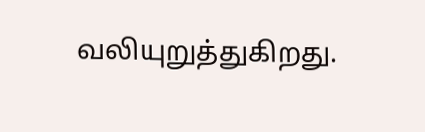வலியுறுத்துகிறது.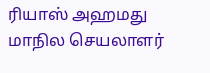ரியாஸ் அஹமது
மாநில செயலாளர்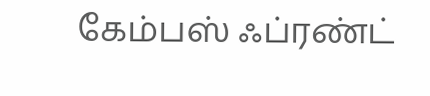கேம்பஸ் ஃப்ரண்ட்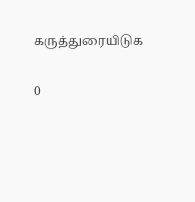கருத்துரையிடுக

0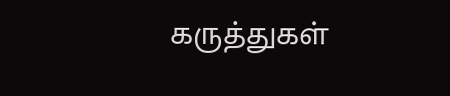கருத்துகள்